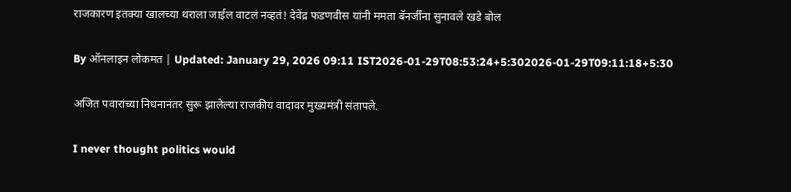राजकारण इतक्या खालच्या थराला जाईल वाटलं नव्हतं! देवेंद्र फडणवीस यांनी ममता बॅनर्जींना सुनावले खडे बोल

By ऑनलाइन लोकमत | Updated: January 29, 2026 09:11 IST2026-01-29T08:53:24+5:302026-01-29T09:11:18+5:30

अजित पवारांच्या निधनानंतर सुरू झालेल्या राजकीय वादावर मुख्यमंत्री संतापले.

I never thought politics would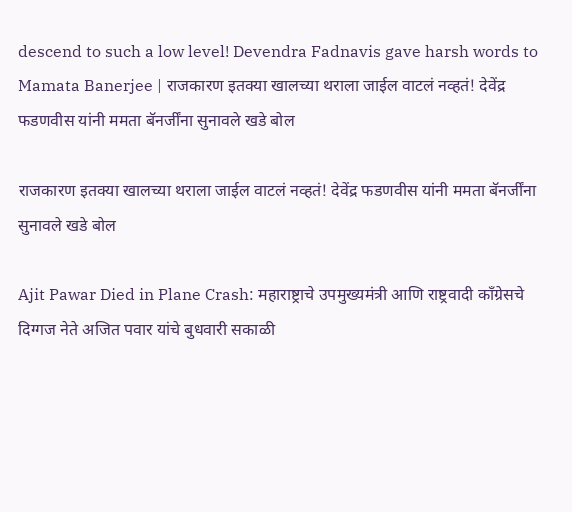descend to such a low level! Devendra Fadnavis gave harsh words to Mamata Banerjee | राजकारण इतक्या खालच्या थराला जाईल वाटलं नव्हतं! देवेंद्र फडणवीस यांनी ममता बॅनर्जींना सुनावले खडे बोल

राजकारण इतक्या खालच्या थराला जाईल वाटलं नव्हतं! देवेंद्र फडणवीस यांनी ममता बॅनर्जींना सुनावले खडे बोल

Ajit Pawar Died in Plane Crash: महाराष्ट्राचे उपमुख्यमंत्री आणि राष्ट्रवादी काँग्रेसचे दिग्गज नेते अजित पवार यांचे बुधवारी सकाळी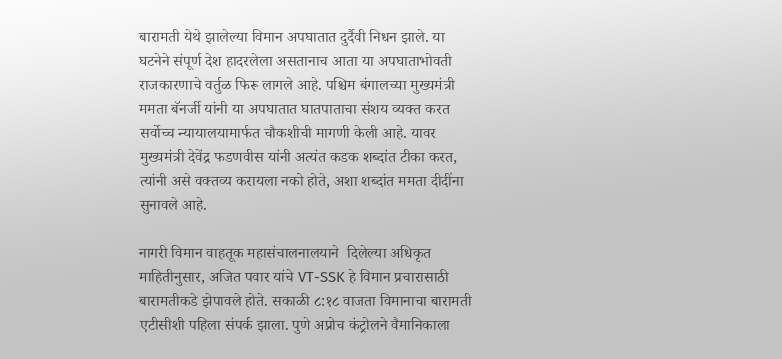बारामती येथे झालेल्या विमान अपघातात दुर्दैवी निधन झाले. या घटनेने संपूर्ण देश हादरलेला असतानाच आता या अपघाताभोवती राजकारणाचे वर्तुळ फिरू लागले आहे. पश्चिम बंगालच्या मुख्यमंत्री ममता बॅनर्जी यांनी या अपघातात घातपाताचा संशय व्यक्त करत सर्वोच्च न्यायालयामार्फत चौकशीची मागणी केली आहे. यावर मुख्यमंत्री देवेंद्र फडणवीस यांनी अत्यंत कडक शब्दांत टीका करत, त्यांनी असे वक्तव्य करायला नको होते, अशा शब्दांत ममता दीदींना सुनावले आहे.

नागरी विमान वाहतूक महासंचालनालयाने  दिलेल्या अधिकृत माहितीनुसार, अजित पवार यांचे VT-SSK हे विमान प्रचारासाठी बारामतीकडे झेपावले होते. सकाळी ८:१८ वाजता विमानाचा बारामती एटीसीशी पहिला संपर्क झाला. पुणे अप्रोच कंट्रोलने वैमानिकाला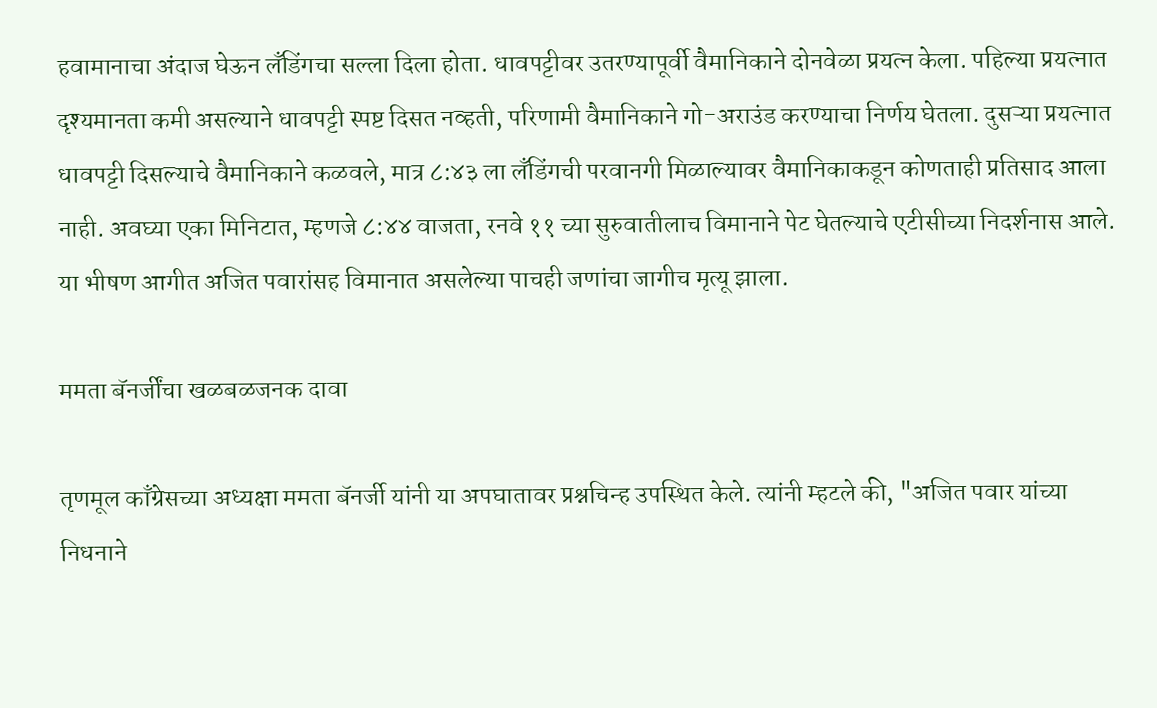हवामानाचा अंदाज घेऊन लँडिंगचा सल्ला दिला होता. धावपट्टीवर उतरण्यापूर्वी वैमानिकाने दोनवेळा प्रयत्न केला. पहिल्या प्रयत्नात दृश्यमानता कमी असल्याने धावपट्टी स्पष्ट दिसत नव्हती, परिणामी वैमानिकाने गो-अराउंड करण्याचा निर्णय घेतला. दुसऱ्या प्रयत्नात धावपट्टी दिसल्याचे वैमानिकाने कळवले, मात्र ८:४३ ला लँडिंगची परवानगी मिळाल्यावर वैमानिकाकडून कोणताही प्रतिसाद आला नाही. अवघ्या एका मिनिटात, म्हणजे ८:४४ वाजता, रनवे ११ च्या सुरुवातीलाच विमानाने पेट घेतल्याचे एटीसीच्या निदर्शनास आले. या भीषण आगीत अजित पवारांसह विमानात असलेल्या पाचही जणांचा जागीच मृत्यू झाला.

ममता बॅनर्जींचा खळबळजनक दावा

तृणमूल काँग्रेसच्या अध्यक्षा ममता बॅनर्जी यांनी या अपघातावर प्रश्नचिन्ह उपस्थित केले. त्यांनी म्हटले की, "अजित पवार यांच्या निधनाने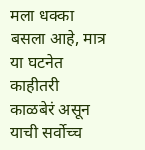मला धक्का बसला आहे, मात्र या घटनेत काहीतरी काळबेरं असून याची सर्वोच्च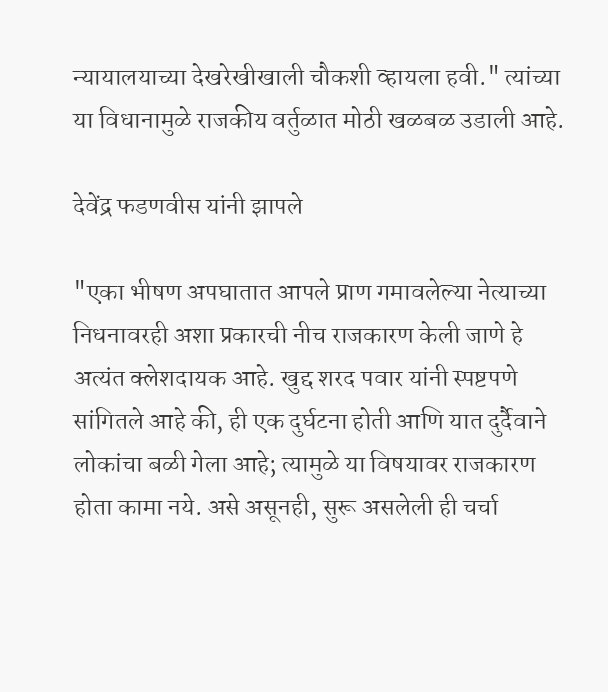न्यायालयाच्या देखरेखीखाली चौकशी व्हायला हवी." त्यांच्या या विधानामुळे राजकीय वर्तुळात मोठी खळबळ उडाली आहे.

देवेंद्र फडणवीस यांनी झापले

"एका भीषण अपघातात आपले प्राण गमावलेल्या नेत्याच्या निधनावरही अशा प्रकारची नीच राजकारण केली जाणे हे अत्यंत क्लेशदायक आहे. खुद्द शरद पवार यांनी स्पष्टपणे सांगितले आहे की, ही एक दुर्घटना होती आणि यात दुर्दैवाने लोकांचा बळी गेला आहे; त्यामुळे या विषयावर राजकारण होता कामा नये. असे असूनही, सुरू असलेली ही चर्चा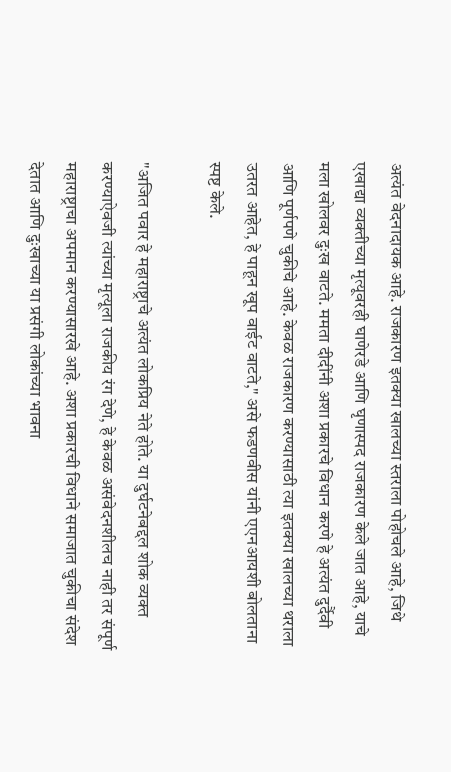अत्यंत वेदनादायक आहे. राजकारण इतक्या खालच्या स्तराला पोहोचले आहे, जिथे एखाद्या व्यक्तीच्या मृत्यूवरही घाणेरडे आणि घृणास्पद राजकारण केले जात आहे, याचे मला खोलवर दुःख वाटते. ममता दीदींनी अशा प्रकारचे विधान करणे हे अत्यंत दुर्दैवी आणि पूर्णपणे चुकीचे आहे. केवळ राजकारण करण्यासाठी त्या इतक्या खालच्या थराला उतरत आहेत, हे पाहून खूप वाईट वाटते," असे फडणवीस यांनी एएनआयशी बोलताना स्पष्ट केले.

"अजित पवार हे महाराष्ट्राचे अत्यंत लोकप्रिय नेते होते. या दुर्घटनेबद्दल शोक व्यक्त करण्याऐवजी त्यांच्या मृत्यूला राजकीय रंग देणे, हे केवळ असंवेदनशीलच नाही तर संपूर्ण महाराष्ट्राचा अपमान करण्यासारखे आहे. अशा प्रकारची विधाने समाजात चुकीचा संदेश देतात आणि दुःखाच्या या प्रसंगी लोकांच्या भावना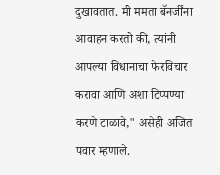दुखावतात. मी ममता बॅनर्जींना आवाहन करतो की, त्यांनी आपल्या विधानाचा फेरविचार करावा आणि अशा टिप्पण्या करणे टाळावे," असेही अजित पवार म्हणाले.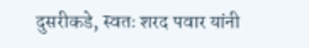दुसरीकडे, स्वतः शरद पवार यांनी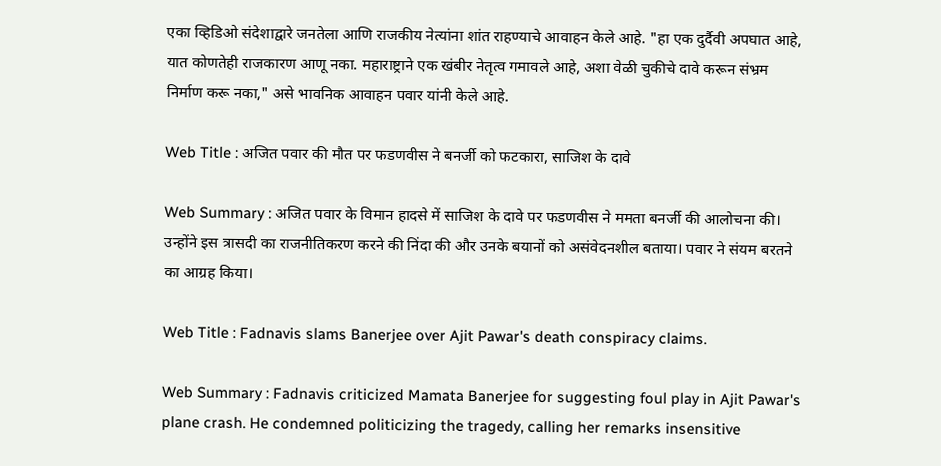एका व्हिडिओ संदेशाद्वारे जनतेला आणि राजकीय नेत्यांना शांत राहण्याचे आवाहन केले आहे. "हा एक दुर्दैवी अपघात आहे, यात कोणतेही राजकारण आणू नका. महाराष्ट्राने एक खंबीर नेतृत्व गमावले आहे, अशा वेळी चुकीचे दावे करून संभ्रम निर्माण करू नका," असे भावनिक आवाहन पवार यांनी केले आहे.

Web Title : अजित पवार की मौत पर फडणवीस ने बनर्जी को फटकारा, साजिश के दावे

Web Summary : अजित पवार के विमान हादसे में साजिश के दावे पर फडणवीस ने ममता बनर्जी की आलोचना की। उन्होंने इस त्रासदी का राजनीतिकरण करने की निंदा की और उनके बयानों को असंवेदनशील बताया। पवार ने संयम बरतने का आग्रह किया।

Web Title : Fadnavis slams Banerjee over Ajit Pawar's death conspiracy claims.

Web Summary : Fadnavis criticized Mamata Banerjee for suggesting foul play in Ajit Pawar's plane crash. He condemned politicizing the tragedy, calling her remarks insensitive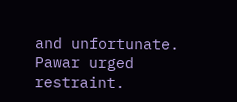and unfortunate. Pawar urged restraint.